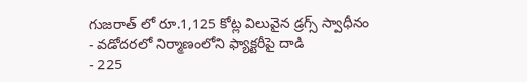గుజరాత్ లో రూ.1,125 కోట్ల విలువైన డ్రగ్స్ స్వాధీనం
- వడోదరలో నిర్మాణంలోని ఫ్యాక్టరీపై దాడి
- 225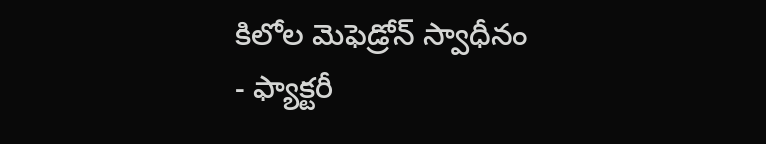కిలోల మెఫెడ్రోన్ స్వాధీనం
- ఫ్యాక్టరీ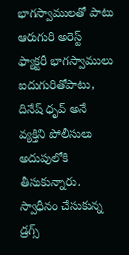భాగస్వాములతో పాటు ఆరుగురి అరెస్ట్
ఫ్యాక్టరీ భాగస్వాములు ఐదుగురితోపాటు, దినేష్ ధృవ్ అనే వ్యక్తిని పోలీసులు అదుపులోకి తీసుకున్నారు. స్వాధీనం చేసుకున్న డ్రగ్స్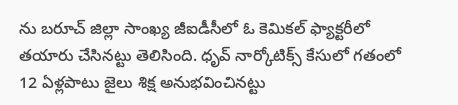ను బరూచ్ జిల్లా సాంఖ్య జీఐడీసీలో ఓ కెమికల్ ఫ్యాక్టరీలో తయారు చేసినట్టు తెలిసింది. ధృవ్ నార్కోటిక్స్ కేసులో గతంలో 12 ఏళ్లపాటు జైలు శిక్ష అనుభవించినట్టు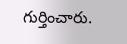గుర్తించారు.